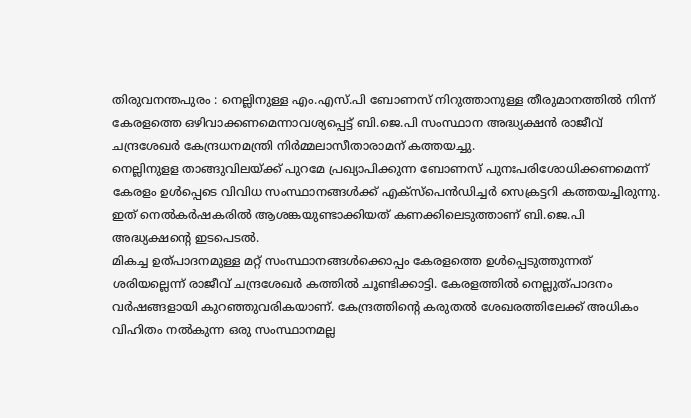തിരുവനന്തപുരം : നെല്ലിനുള്ള എം.എസ്.പി ബോണസ് നിറുത്താനുള്ള തീരുമാനത്തിൽ നിന്ന് കേരളത്തെ ഒഴിവാക്കണമെന്നാവശ്യപ്പെട്ട് ബി.ജെ.പി സംസ്ഥാന അദ്ധ്യക്ഷൻ രാജീവ് ചന്ദ്രശേഖർ കേന്ദ്രധനമന്ത്രി നിർമ്മലാസീതാരാമന് കത്തയച്ചു.
നെല്ലിനുളള താങ്ങുവിലയ്ക്ക് പുറമേ പ്രഖ്യാപിക്കുന്ന ബോണസ് പുനഃപരിശോധിക്കണമെന്ന് കേരളം ഉൾപ്പെടെ വിവിധ സംസ്ഥാനങ്ങൾക്ക് എക്സ്പെൻഡിച്ചർ സെക്രട്ടറി കത്തയച്ചിരുന്നു. ഇത് നെൽകർഷകരിൽ ആശങ്കയുണ്ടാക്കിയത് കണക്കിലെടുത്താണ് ബി.ജെ.പി അദ്ധ്യക്ഷന്റെ ഇടപെടൽ.
മികച്ച ഉത്പാദനമുള്ള മറ്റ് സംസ്ഥാനങ്ങൾക്കൊപ്പം കേരളത്തെ ഉൾപ്പെടുത്തുന്നത് ശരിയല്ലെന്ന് രാജീവ് ചന്ദ്രശേഖർ കത്തിൽ ചൂണ്ടിക്കാട്ടി. കേരളത്തിൽ നെല്ലുത്പാദനം വർഷങ്ങളായി കുറഞ്ഞുവരികയാണ്. കേന്ദ്രത്തിന്റെ കരുതൽ ശേഖരത്തിലേക്ക് അധികം വിഹിതം നൽകുന്ന ഒരു സംസ്ഥാനമല്ല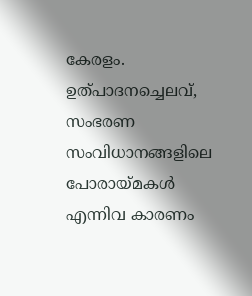കേരളം. ഉത്പാദനച്ചെലവ്, സംഭരണ സംവിധാനങ്ങളിലെ പോരായ്മകൾ എന്നിവ കാരണം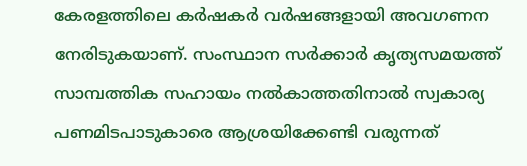കേരളത്തിലെ കർഷകർ വർഷങ്ങളായി അവഗണന നേരിടുകയാണ്. സംസ്ഥാന സർക്കാർ കൃത്യസമയത്ത് സാമ്പത്തിക സഹായം നൽകാത്തതിനാൽ സ്വകാര്യ പണമിടപാടുകാരെ ആശ്രയിക്കേണ്ടി വരുന്നത്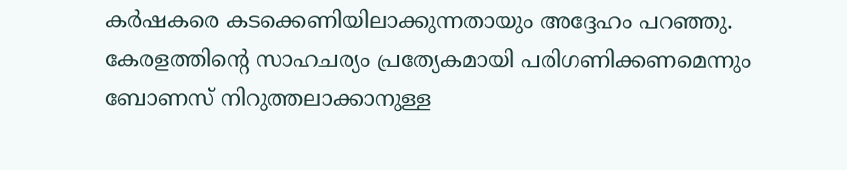കർഷകരെ കടക്കെണിയിലാക്കുന്നതായും അദ്ദേഹം പറഞ്ഞു.
കേരളത്തിന്റെ സാഹചര്യം പ്രത്യേകമായി പരിഗണിക്കണമെന്നും ബോണസ് നിറുത്തലാക്കാനുള്ള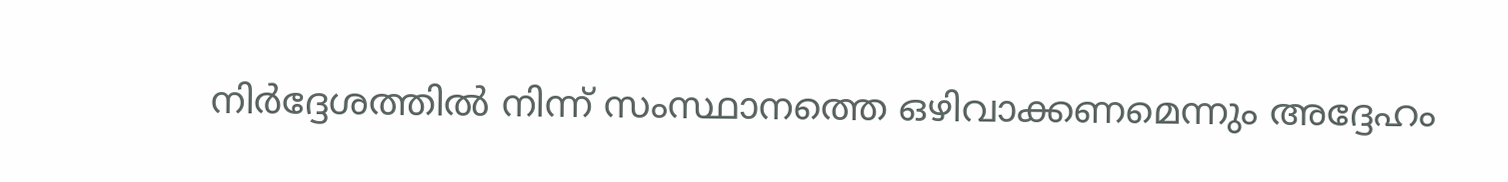നിർദ്ദേശത്തിൽ നിന്ന് സംസ്ഥാനത്തെ ഒഴിവാക്കണമെന്നും അദ്ദേഹം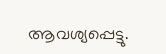ആവശ്യപ്പെട്ടു.